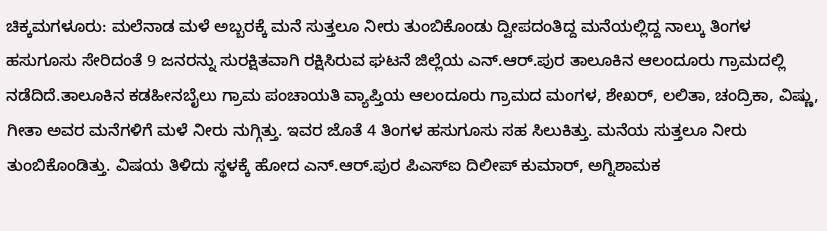ಚಿಕ್ಕಮಗಳೂರು: ಮಲೆನಾಡ ಮಳೆ ಅಬ್ಬರಕ್ಕೆ ಮನೆ ಸುತ್ತಲೂ ನೀರು ತುಂಬಿಕೊಂಡು ದ್ವೀಪದಂತಿದ್ದ ಮನೆಯಲ್ಲಿದ್ದ ನಾಲ್ಕು ತಿಂಗಳ ಹಸುಗೂಸು ಸೇರಿದಂತೆ 9 ಜನರನ್ನು ಸುರಕ್ಷಿತವಾಗಿ ರಕ್ಷಿಸಿರುವ ಘಟನೆ ಜಿಲ್ಲೆಯ ಎನ್.ಆರ್.ಪುರ ತಾಲೂಕಿನ ಆಲಂದೂರು ಗ್ರಾಮದಲ್ಲಿ ನಡೆದಿದೆ.ತಾಲೂಕಿನ ಕಡಹೀನಬೈಲು ಗ್ರಾಮ ಪಂಚಾಯತಿ ವ್ಯಾಪ್ತಿಯ ಆಲಂದೂರು ಗ್ರಾಮದ ಮಂಗಳ, ಶೇಖರ್, ಲಲಿತಾ, ಚಂದ್ರಿಕಾ, ವಿಷ್ಣು, ಗೀತಾ ಅವರ ಮನೆಗಳಿಗೆ ಮಳೆ ನೀರು ನುಗ್ಗಿತ್ತು. ಇವರ ಜೊತೆ 4 ತಿಂಗಳ ಹಸುಗೂಸು ಸಹ ಸಿಲುಕಿತ್ತು. ಮನೆಯ ಸುತ್ತಲೂ ನೀರು ತುಂಬಿಕೊಂಡಿತ್ತು. ವಿಷಯ ತಿಳಿದು ಸ್ಥಳಕ್ಕೆ ಹೋದ ಎನ್.ಆರ್.ಪುರ ಪಿಎಸ್‍ಐ ದಿಲೀಪ್ ಕುಮಾರ್, ಅಗ್ನಿಶಾಮಕ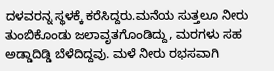ದಳವರನ್ನ ಸ್ಥಳಕ್ಕೆ ಕರೆಸಿದ್ದರು.ಮನೆಯ ಸುತ್ತಲೂ ನೀರು ತುಂಬಿಕೊಂಡು ಜಲಾವೃತಗೊಂಡಿದ್ದು, ಮರಗಳು ಸಹ ಅಡ್ಡಾದಿಡ್ಡಿ ಬೆಳೆದಿದ್ದವು. ಮಳೆ ನೀರು ರಭಸವಾಗಿ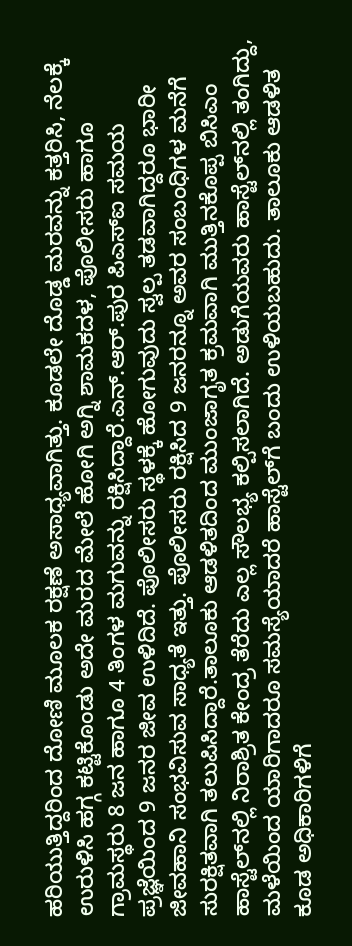ಹರಿಯುತ್ತಿದ್ದರಿಂದ ದೋಣಿ ಮೂಲಕ ರಕ್ಷಣೆ ಅಸಾಧ್ಯವಾಗಿತ್ತು. ಕೂಡಲೇ ದೊಡ್ಡ ಮರವನ್ನು ಕತ್ತರಿಸಿ, ನೆಲಕ್ಕೆ ಉರುಳಿಸಿ ಹಗ್ಗ ಕಟ್ಟಿಕೊಂಡು ಅದೇ ಮರದ ಮೇಲೆ ಹೋಗಿ ಅಗ್ನಿ ಶಾಮಕದಳ, ಪೊಲೀಸರು ಹಾಗೂ ಗ್ರಾಮಸ್ಥರು 8 ಜನ ಹಾಗೂ 4 ತಿಂಗಳ ಮಗುವನ್ನು ರಕ್ಷಿಸಿದ್ದಾರೆ.ಎನ್.ಆರ್.ಪುರ ಪಿಎಸ್‍ಐ ಸಮಯ ಪ್ರಜ್ಞೆಯಿಂದ 9 ಜನರ ಜೀವ ಉಳಿದಿದೆ. ಪೊಲೀಸರು ಸ್ಥಳಕ್ಕೆ ಹೋಗುವುದು ಸ್ವಲ್ಪ ತಡವಾಗಿದ್ದರೂ ಭಾರೀ ಜೀವಹಾನಿ ಸಂಭವಿಸುವ ಸಾಧ್ಯತೆ ಇತ್ತು. ಪೊಲೀಸರು ರಕ್ಷಿಸಿದ 9 ಜನರನ್ನೂ ಅವರ ಸಂಬಂಧಿಗಳ ಮನೆಗೆ ಸುರಕ್ಷಿತವಾಗಿ ತಲುಪಿಸಿದ್ದಾರೆ.ತಾಲೂಕು ಆಡಳಿತದಿಂದ ಮುಂಜಾಗೃತ ಕ್ರಮವಾಗಿ ಮುತ್ತಿನಕೊಪ್ಪ ಬಿಸಿಎಂ ಹಾಸ್ಟೆಲ್‍ನಲ್ಲಿ ನಿರಾಶ್ರಿತ ಕೇಂದ್ರ ತೆರೆದು ಎಲ್ಲ ಸೌಲಭ್ಯ ಕಲ್ಪಿಸಲಾಗಿದೆ. ಅಡುಗೆಯವರು ಹಾಸ್ಟೆಲ್‍ನಲ್ಲಿ ತಂಗಿದ್ದು, ಮಳೆಯಿಂದ ಯಾರಿಗಾದರೂ ಸಮಸ್ಯೆಯಾದರೆ ಹಾಸ್ಟೆಲ್‍ಗೆ ಬಂದು ಉಳಿಯಬಹುದು. ತಾಲೂಕು ಆಡಳಿತ ಕೂಡ ಅಧಿಕಾರಿಗಳಿಗೆ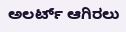ಅಲರ್ಟ್ ಆಗಿರಲು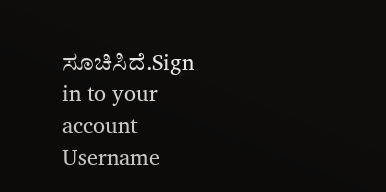ಸೂಚಿಸಿದೆ.Sign in to your account
Username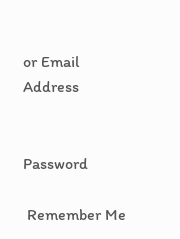or Email Address


Password

 Remember Me